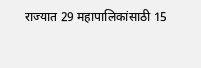राज्यात 29 महापालिकांसाठी 15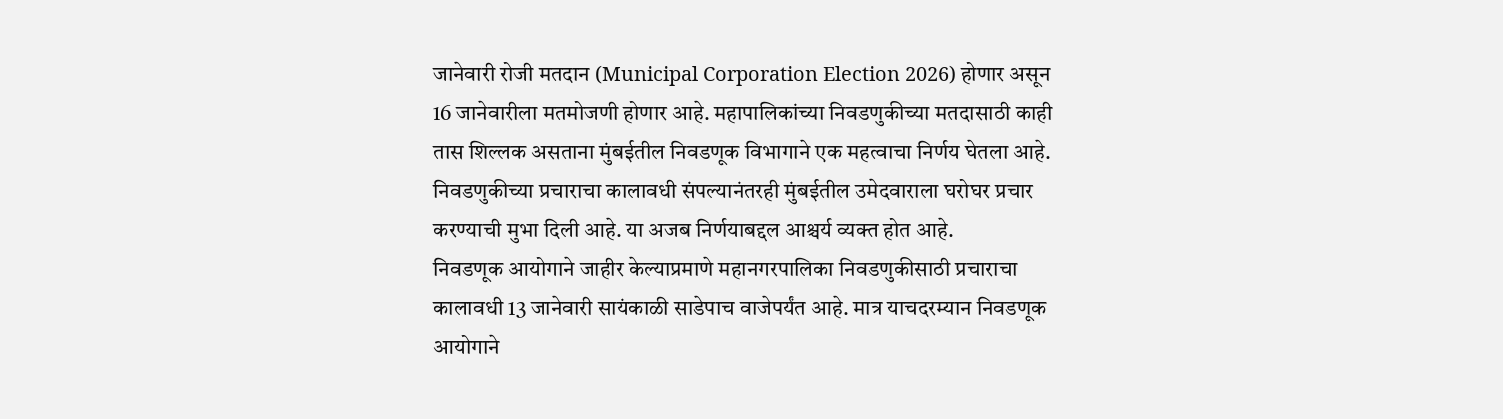जानेवारी रोजी मतदान (Municipal Corporation Election 2026) होणार असून 16 जानेवारीला मतमोजणी होणार आहे. महापालिकांच्या निवडणुकीच्या मतदासाठी काही तास शिल्लक असताना मुंबईतील निवडणूक विभागाने एक महत्वाचा निर्णय घेतला आहे. निवडणुकीच्या प्रचाराचा कालावधी संपल्यानंतरही मुंबईतील उमेदवाराला घरोघर प्रचार करण्याची मुभा दिली आहे. या अजब निर्णयाबद्दल आश्चर्य व्यक्त होत आहे.
निवडणूक आयोगाने जाहीर केल्याप्रमाणे महानगरपालिका निवडणुकीसाठी प्रचाराचा कालावधी 13 जानेवारी सायंकाळी साडेपाच वाजेपर्यंत आहे. मात्र याचदरम्यान निवडणूक आयोगाने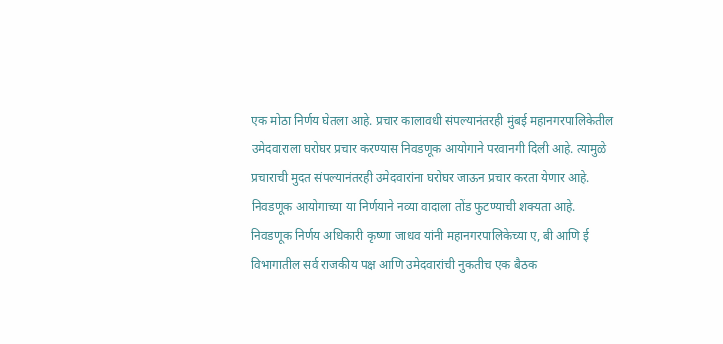एक मोठा निर्णय घेतला आहे. प्रचार कालावधी संपल्यानंतरही मुंबई महानगरपालिकेतील उमेदवाराला घरोघर प्रचार करण्यास निवडणूक आयोगाने परवानगी दिली आहे. त्यामुळे प्रचाराची मुदत संपल्यानंतरही उमेदवारांना घरोघर जाऊन प्रचार करता येणार आहे. निवडणूक आयोगाच्या या निर्णयाने नव्या वादाला तोंड फुटण्याची शक्यता आहे.
निवडणूक निर्णय अधिकारी कृष्णा जाधव यांनी महानगरपालिकेच्या ए, बी आणि ई विभागातील सर्व राजकीय पक्ष आणि उमेदवारांची नुकतीच एक बैठक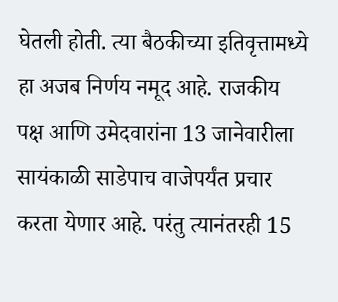घेतली होती. त्या बैठकीच्या इतिवृत्तामध्ये हा अजब निर्णय नमूद आहे. राजकीय पक्ष आणि उमेदवारांना 13 जानेवारीला सायंकाळी साडेपाच वाजेपर्यंत प्रचार करता येणार आहे. परंतु त्यानंतरही 15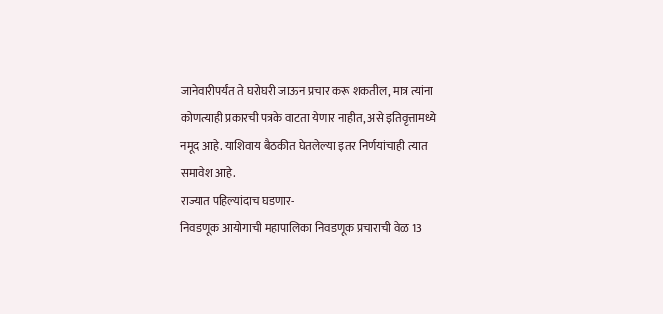जानेवारीपर्यंत ते घरोघरी जाऊन प्रचार करू शकतील, मात्र त्यांना कोणत्याही प्रकारची पत्रके वाटता येणार नाहीत, असे इतिवृत्तामध्ये नमूद आहे. याशिवाय बैठकीत घेतलेल्या इतर निर्णयांचाही त्यात समावेश आहे.
राज्यात पहिल्यांदाच घडणार-
निवडणूक आयोगाची महापालिका निवडणूक प्रचाराची वेळ 13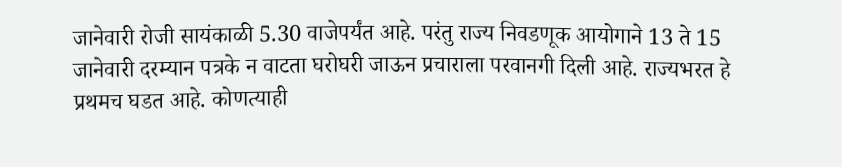जानेवारी रोजी सायंकाळी 5.30 वाजेपर्यंत आहे. परंतु राज्य निवडणूक आयोगाने 13 ते 15 जानेवारी दरम्यान पत्रके न वाटता घरोघरी जाऊन प्रचाराला परवानगी दिली आहे. राज्यभरत हे प्रथमच घडत आहे. कोणत्याही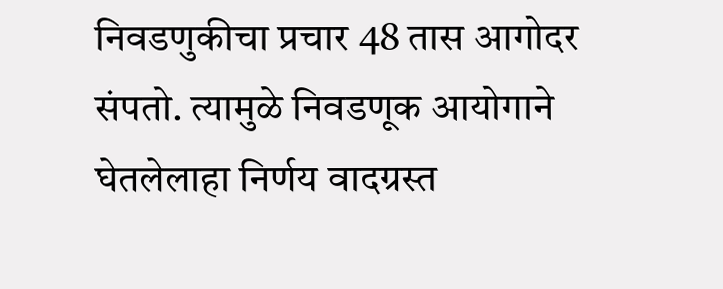निवडणुकीचा प्रचार 48 तास आगोदर संपतो. त्यामुळे निवडणूक आयोगाने घेतलेलाहा निर्णय वादग्रस्त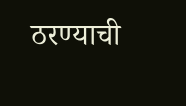ठरण्याची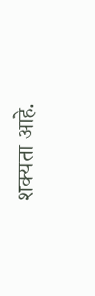शक्यता आहे.